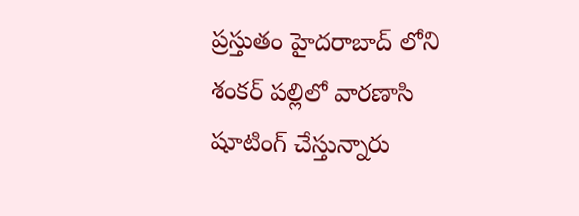ప్రస్తుతం హైదరాబాద్ లోని శంకర్ పల్లిలో వారణాసి షూటింగ్ చేస్తున్నారు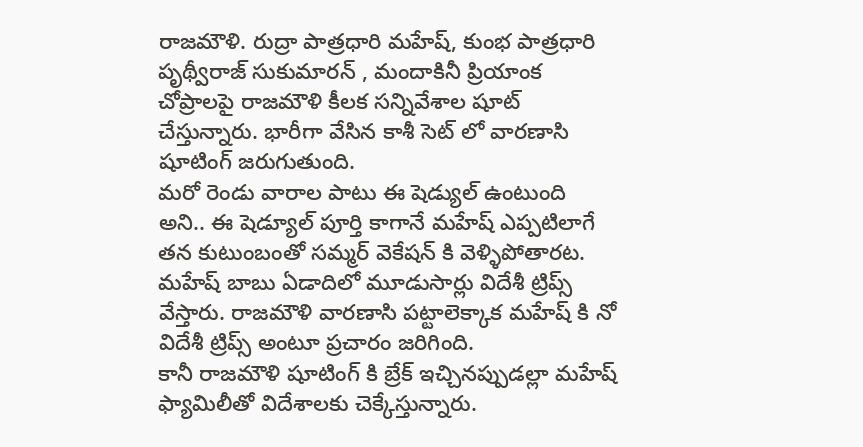రాజమౌళి. రుద్రా పాత్రధారి మహేష్, కుంభ పాత్రధారి పృథ్వీరాజ్ సుకుమారన్ , మందాకినీ ప్రియాంక చోప్రాలపై రాజమౌళి కీలక సన్నివేశాల షూట్ చేస్తున్నారు. భారీగా వేసిన కాశీ సెట్ లో వారణాసి షూటింగ్ జరుగుతుంది.
మరో రెండు వారాల పాటు ఈ షెడ్యుల్ ఉంటుంది అని.. ఈ షెడ్యూల్ పూర్తి కాగానే మహేష్ ఎప్పటిలాగే తన కుటుంబంతో సమ్మర్ వెకేషన్ కి వెళ్ళిపోతారట. మహేష్ బాబు ఏడాదిలో మూడుసార్లు విదేశీ ట్రిప్స్ వేస్తారు. రాజమౌళి వారణాసి పట్టాలెక్కాక మహేష్ కి నో విదేశీ ట్రిప్స్ అంటూ ప్రచారం జరిగింది.
కానీ రాజమౌళి షూటింగ్ కి బ్రేక్ ఇచ్చినప్పుడల్లా మహేష్ ఫ్యామిలీతో విదేశాలకు చెక్కేస్తున్నారు.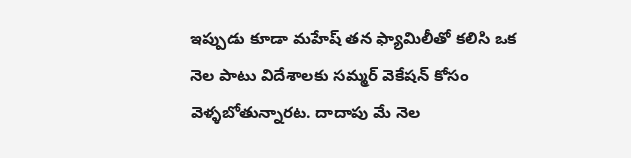ఇప్పుడు కూడా మహేష్ తన ఫ్యామిలీతో కలిసి ఒక నెల పాటు విదేశాలకు సమ్మర్ వెకేషన్ కోసం వెళ్ళబోతున్నారట. దాదాపు మే నెల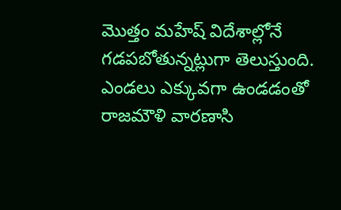మొత్తం మహేష్ విదేశాల్లోనే గడపబోతున్నట్లుగా తెలుస్తుంది.
ఎండలు ఎక్కువగా ఉండడంతో రాజమౌళి వారణాసి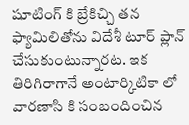షూటింగ్ కి బ్రేకిచ్చి తన ఫ్యామిలితోను విదేశీ టూర్ ప్లాన్ చేసుకుంటున్నారట. ఇక తిరిగిరాగానే అంటార్కిటికా లో వారణాసి కి సంబందించిన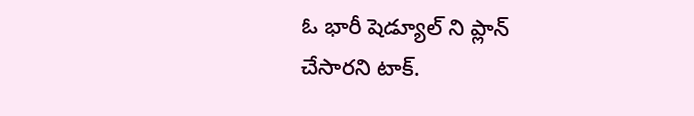ఓ భారీ షెడ్యూల్ ని ప్లాన్ చేసారని టాక్.